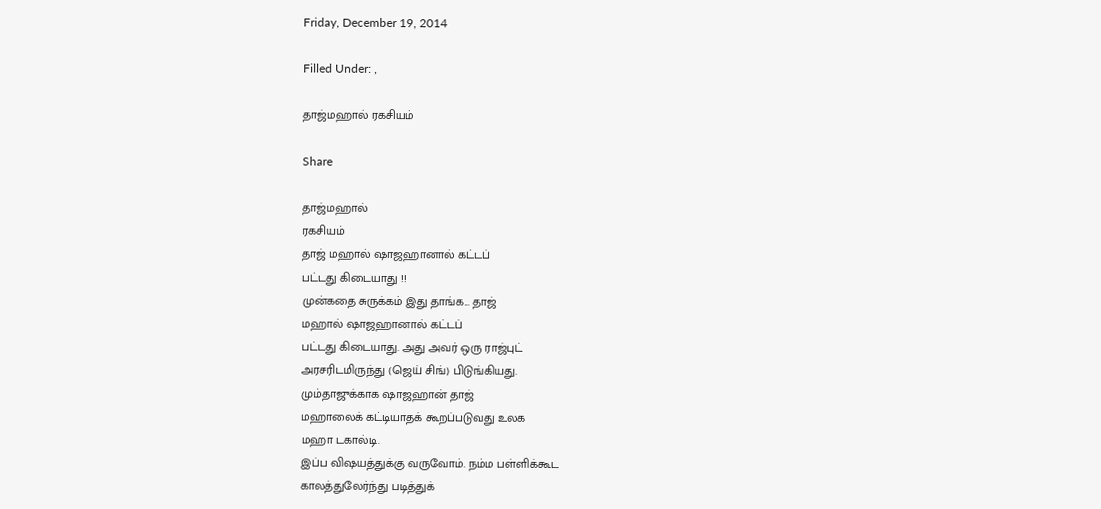Friday, December 19, 2014

Filled Under: ,

தாஜ்மஹால் ரகசியம்

Share

தாஜ்மஹால்
ரகசியம்
தாஜ் மஹால் ஷாஜஹானால் கட்டப்
பட்டது கிடையாது !!
முன்கதை சுருக்கம் இது தாங்க... தாஜ்
மஹால் ஷாஜஹானால் கட்டப்
பட்டது கிடையாது. அது அவர் ஒரு ராஜ்புட்
அரசரிடமிருந்து (ஜெய் சிங்) பிடுங்கியது.
மும்தாஜுக்காக ஷாஜஹான் தாஜ்
மஹாலைக் கட்டியாதக் கூறப்படுவது உலக
மஹா டகால்டி.
இப்ப விஷயத்துக்கு வருவோம். நம்ம பள்ளிக்கூட
காலத்துலேர்ந்து படித்துக்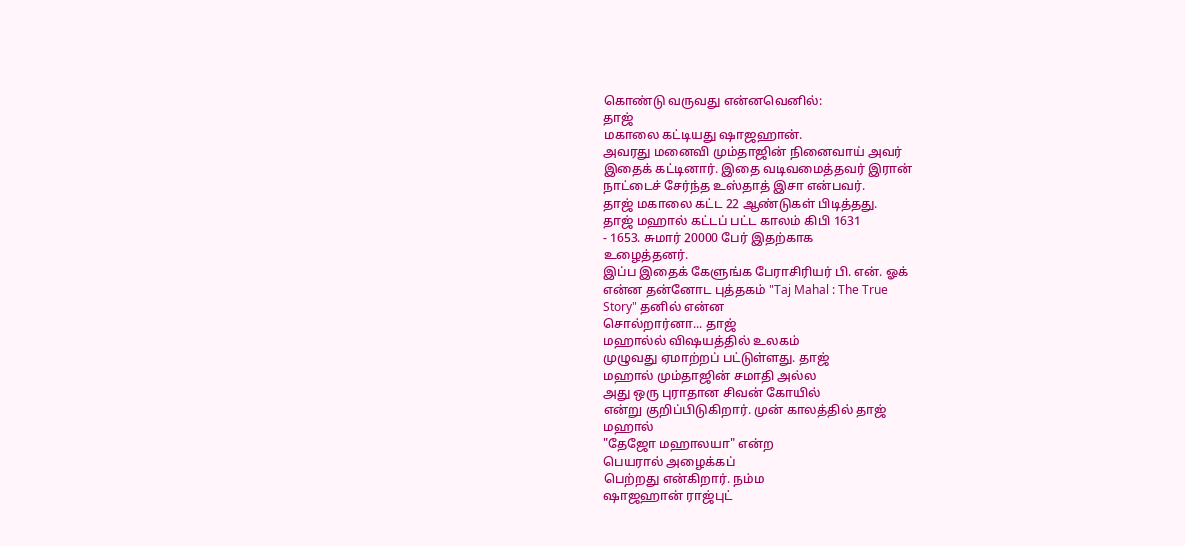கொண்டு வருவது என்னவெனில்:
தாஜ்
மகாலை கட்டியது ஷாஜஹான்.
அவரது மனைவி மும்தாஜின் நினைவாய் அவர்
இதைக் கட்டினார். இதை வடிவமைத்தவர் இரான்
நாட்டைச் சேர்ந்த உஸ்தாத் இசா என்பவர்.
தாஜ் மகாலை கட்ட 22 ஆண்டுகள் பிடித்தது.
தாஜ் மஹால் கட்டப் பட்ட காலம் கிபி 1631
- 1653. சுமார் 20000 பேர் இதற்காக
உழைத்தனர்.
இப்ப இதைக் கேளுங்க பேராசிரியர் பி. என். ஓக்
என்ன தன்னோட புத்தகம் "Taj Mahal : The True
Story" தனில் என்ன
சொல்றார்னா... தாஜ்
மஹால்ல் விஷயத்தில் உலகம்
முழுவது ஏமாற்றப் பட்டுள்ளது. தாஜ்
மஹால் மும்தாஜின் சமாதி அல்ல
அது ஒரு புராதான சிவன் கோயில்
என்று குறிப்பிடுகிறார். முன் காலத்தில் தாஜ்
மஹால்
"தேஜோ மஹாலயா" என்ற
பெயரால் அழைக்கப்
பெற்றது என்கிறார். நம்ம
ஷாஜஹான் ராஜ்புட்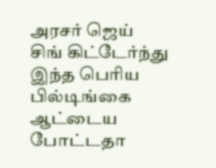அரசர் ஜெய்
சிங் கிட்டேர்ந்து இந்த பெரிய
பில்டிங்கை ஆட்டைய
போட்டதா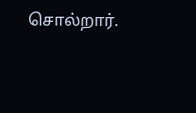சொல்றார்.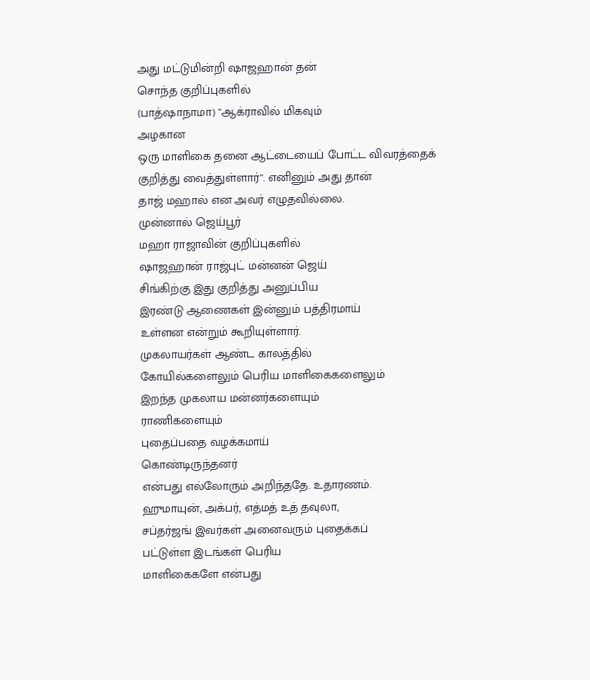அது மட்டுமின்றி ஷாஜஹான் தன்
சொந்த குறிப்புகளில்
(பாத்ஷாநாமா) "ஆக்ராவில் மிகவும்
அழகான
ஒரு மாளிகை தனை ஆட்டையைப் போட்ட விவரத்தைக்
குறித்து வைத்துள்ளார்". எனினும் அது தான்
தாஜ் மஹால் என அவர் எழுதவில்லை.
முன்னால் ஜெய்பூர்
மஹா ராஜாவின் குறிப்புகளில்
ஷாஜஹான் ராஜ்புட் மன்னன் ஜெய்
சிங்கிற்கு இது குறித்து அனுப்பிய
இரண்டு ஆணைகள் இன்னும் பத்திரமாய்
உள்ளன என்றும் கூறியுள்ளார்.
முகலாயர்கள் ஆண்ட காலத்தில்
கோயில்களைலும் பெரிய மாளிகைகளைலும்
இறந்த முகலாய மன்னர்களையும்
ராணிகளையும்
புதைப்பதை வழக்கமாய்
கொண்டிருந்தனர்
என்பது எல்லோரும் அறிந்ததே. உதாரணம்.
ஹுமாயுன், அக்பர், எத்மத் உத் தவுலா,
சப்தர்ஜங் இவர்கள் அனைவரும் புதைக்கப்
பட்டுள்ள இடங்கள் பெரிய
மாளிகைகளே என்பது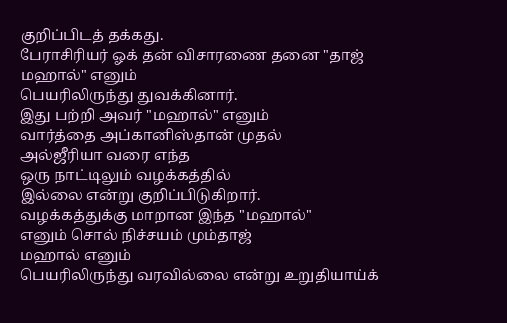குறிப்பிடத் தக்கது.
பேராசிரியர் ஓக் தன் விசாரணை தனை "தாஜ்
மஹால்" எனும்
பெயரிலிருந்து துவக்கினார்.
இது பற்றி அவர் "மஹால்" எனும்
வார்த்தை அப்கானிஸ்தான் முதல்
அல்ஜீரியா வரை எந்த
ஒரு நாட்டிலும் வழக்கத்தில்
இல்லை என்று குறிப்பிடுகிறார்.
வழக்கத்துக்கு மாறான இந்த "மஹால்"
எனும் சொல் நிச்சயம் மும்தாஜ்
மஹால் எனும்
பெயரிலிருந்து வரவில்லை என்று உறுதியாய்க்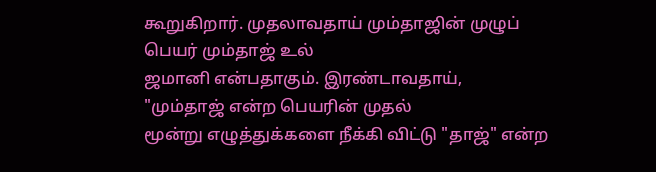கூறுகிறார். முதலாவதாய் மும்தாஜின் முழுப்
பெயர் மும்தாஜ் உல்
ஜமானி என்பதாகும். இரண்டாவதாய்,
"மும்தாஜ் என்ற பெயரின் முதல்
மூன்று எழுத்துக்களை நீக்கி விட்டு "தாஜ்" என்ற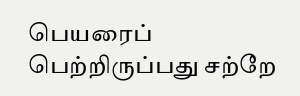பெயரைப்
பெற்றிருப்பது சற்றே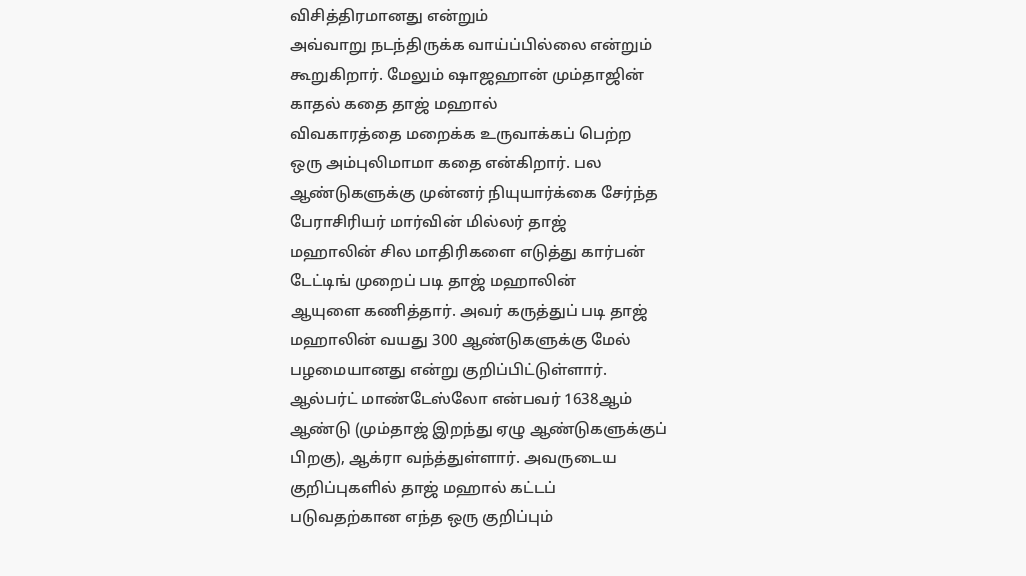விசித்திரமானது என்றும்
அவ்வாறு நடந்திருக்க வாய்ப்பில்லை என்றும்
கூறுகிறார். மேலும் ஷாஜஹான் மும்தாஜின்
காதல் கதை தாஜ் மஹால்
விவகாரத்தை மறைக்க உருவாக்கப் பெற்ற
ஒரு அம்புலிமாமா கதை என்கிறார். பல
ஆண்டுகளுக்கு முன்னர் நியுயார்க்கை சேர்ந்த
பேராசிரியர் மார்வின் மில்லர் தாஜ்
மஹாலின் சில மாதிரிகளை எடுத்து கார்பன்
டேட்டிங் முறைப் படி தாஜ் மஹாலின்
ஆயுளை கணித்தார். அவர் கருத்துப் படி தாஜ்
மஹாலின் வயது 300 ஆண்டுகளுக்கு மேல்
பழமையானது என்று குறிப்பிட்டுள்ளார்.
ஆல்பர்ட் மாண்டேஸ்லோ என்பவர் 1638ஆம்
ஆண்டு (மும்தாஜ் இறந்து ஏழு ஆண்டுகளுக்குப்
பிறகு), ஆக்ரா வந்த்துள்ளார். அவருடைய
குறிப்புகளில் தாஜ் மஹால் கட்டப்
படுவதற்கான எந்த ஒரு குறிப்பும்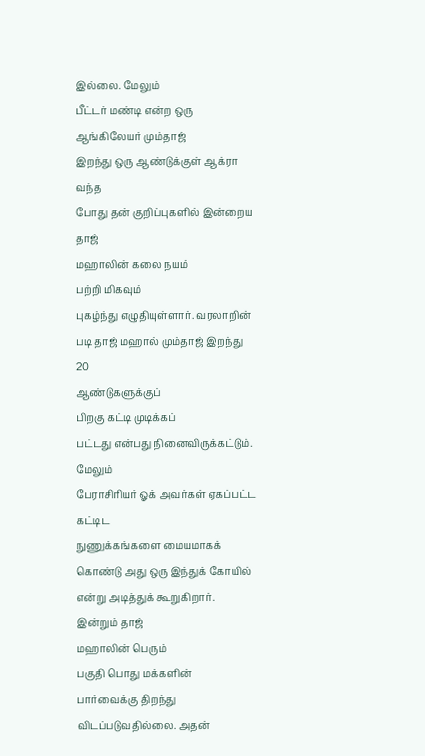இல்லை. மேலும்
பீட்டர் மண்டி என்ற ஒரு ஆங்கிலேயர் மும்தாஜ்
இறந்து ஒரு ஆண்டுக்குள் ஆக்ரா வந்த
போது தன் குறிப்புகளில் இன்றைய தாஜ்
மஹாலின் கலை நயம்
பற்றி மிகவும்
புகழ்ந்து எழுதியுள்ளார். வரலாறின்
படி தாஜ் மஹால் மும்தாஜ் இறந்து 20
ஆண்டுகளுக்குப்
பிறகு கட்டி முடிக்கப்
பட்டது என்பது நினைவிருக்கட்டும். மேலும்
பேராசிரியர் ஓக் அவர்கள் ஏகப்பட்ட கட்டிட
நுணுக்கங்களை மையமாகக்
கொண்டு அது ஒரு இந்துக் கோயில்
என்று அடித்துக் கூறுகிறார். இன்றும் தாஜ்
மஹாலின் பெரும்
பகுதி பொது மக்களின்
பார்வைக்கு திறந்து விடப்படுவதில்லை. அதன்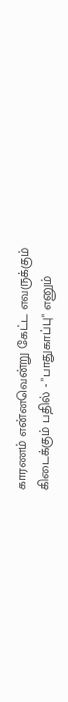காரணம் என்னவென்று கேட்ட எவருக்கும்
கிடைக்கும் பதில் - "பாதுகாப்பு" எனும்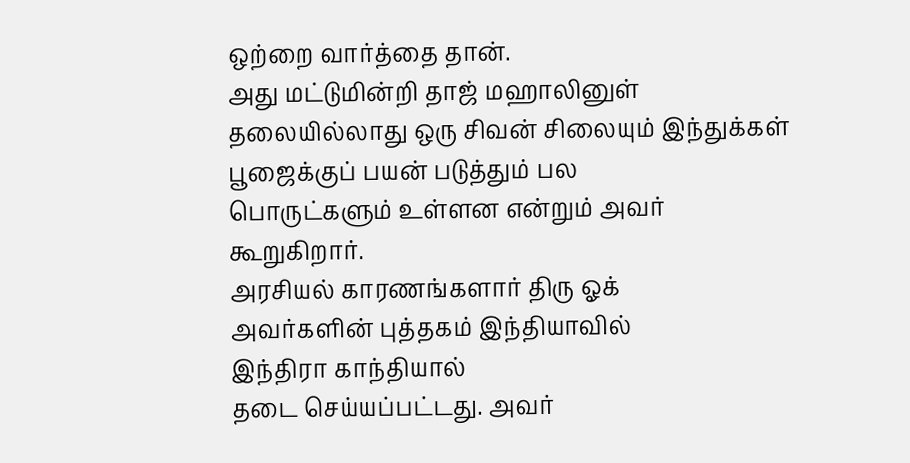ஒற்றை வார்த்தை தான்.
அது மட்டுமின்றி தாஜ் மஹாலினுள்
தலையில்லாது ஒரு சிவன் சிலையும் இந்துக்கள்
பூஜைக்குப் பயன் படுத்தும் பல
பொருட்களும் உள்ளன என்றும் அவர்
கூறுகிறார்.
அரசியல் காரணங்களார் திரு ஓக்
அவர்களின் புத்தகம் இந்தியாவில்
இந்திரா காந்தியால்
தடை செய்யப்பட்டது. அவர்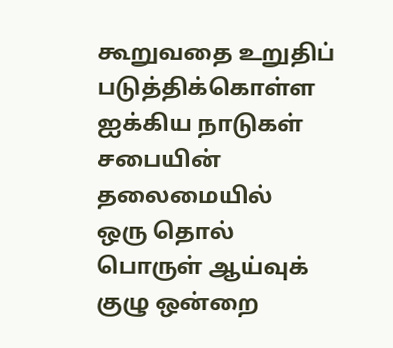கூறுவதை உறுதிப்
படுத்திக்கொள்ள ஐக்கிய நாடுகள்
சபையின் தலைமையில்
ஒரு தொல் பொருள் ஆய்வுக்
குழு ஒன்றை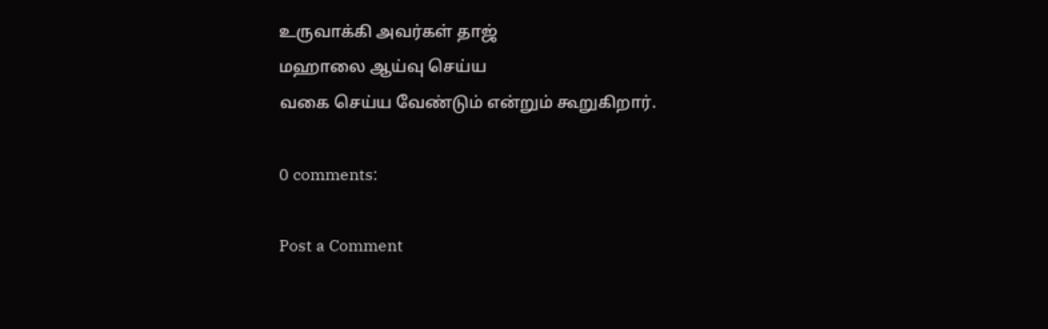உருவாக்கி அவர்கள் தாஜ்
மஹாலை ஆய்வு செய்ய
வகை செய்ய வேண்டும் என்றும் கூறுகிறார்.

0 comments:

Post a Comment